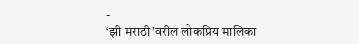-
‘झी मराठी’वरील लोकप्रिय मालिका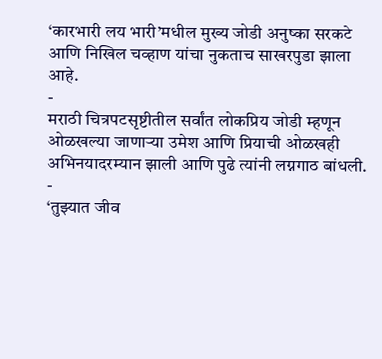‘कारभारी लय भारी’मधील मुख्य जोडी अनुष्का सरकटे आणि निखिल चव्हाण यांचा नुकताच साखरपुडा झाला आहे.
-
मराठी चित्रपटसृष्टीतील सर्वांत लोकप्रिय जोडी म्हणून ओळखल्या जाणाऱ्या उमेश आणि प्रियाची ओळखही अभिनयादरम्यान झाली आणि पुढे त्यांनी लग्नगाठ बांधली.
-
‘तुझ्यात जीव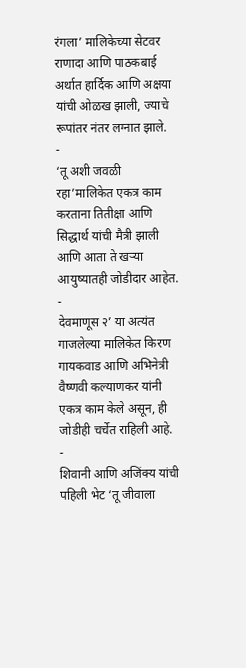रंगला’ मालिकेच्या सेटवर राणादा आणि पाठकबाई अर्थात हार्दिक आणि अक्षया यांची ओळख झाली, ज्याचे रूपांतर नंतर लग्नात झाले.
-
‘तू अशी जवळी रहा’मालिकेत एकत्र काम करताना तितीक्षा आणि सिद्धार्थ यांची मैत्री झाली आणि आता ते खऱ्या आयुष्यातही जोडीदार आहेत.
-
देवमाणूस २’ या अत्यंत गाजलेल्या मालिकेत किरण गायकवाड आणि अभिनेत्री वैष्णवी कल्याणकर यांनी एकत्र काम केले असून, ही जोडीही चर्चेत राहिली आहे.
-
शिवानी आणि अजिंक्य यांची पहिली भेट ‘तू जीवाला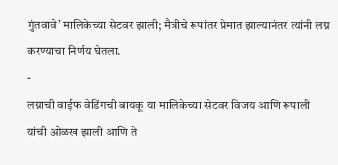गुंतवावे’ मालिकेच्या सेटवर झाली; मैत्रीचे रूपांतर प्रेमात झाल्यानंतर त्यांनी लग्न करण्याचा निर्णय घेतला.
-
लग्नाची वाईफ वेडिंगची बायकू या मालिकेच्या सेटवर विजय आणि रूपाली यांची ओळख झाली आणि ते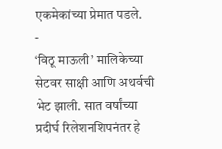एकमेकांच्या प्रेमात पडले.
-
‘विठू माऊली’ मालिकेच्या सेटवर साक्षी आणि अथर्वची भेट झाली. सात वर्षांच्या प्रदीर्घ रिलेशनशिपनंतर हे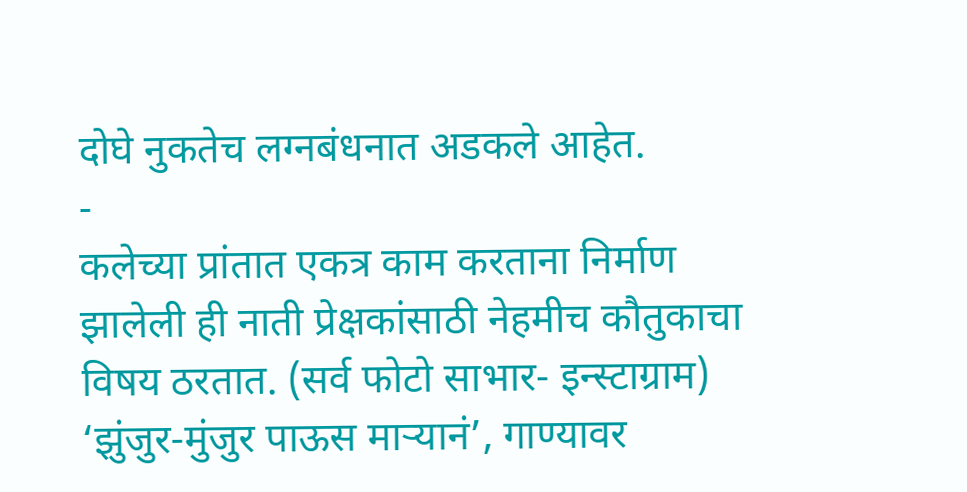दोघे नुकतेच लग्नबंधनात अडकले आहेत.
-
कलेच्या प्रांतात एकत्र काम करताना निर्माण झालेली ही नाती प्रेक्षकांसाठी नेहमीच कौतुकाचा विषय ठरतात. (सर्व फोटो साभार- इन्स्टाग्राम)
‘झुंजुर-मुंजुर पाऊस माऱ्यानं’, गाण्यावर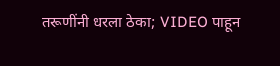तरूणींनी धरला ठेका; VIDEO पाहून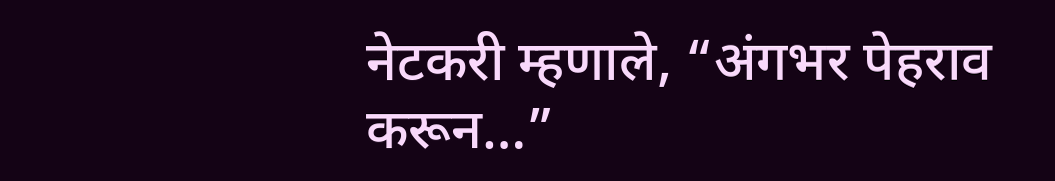नेटकरी म्हणाले, “अंगभर पेहराव करून…”